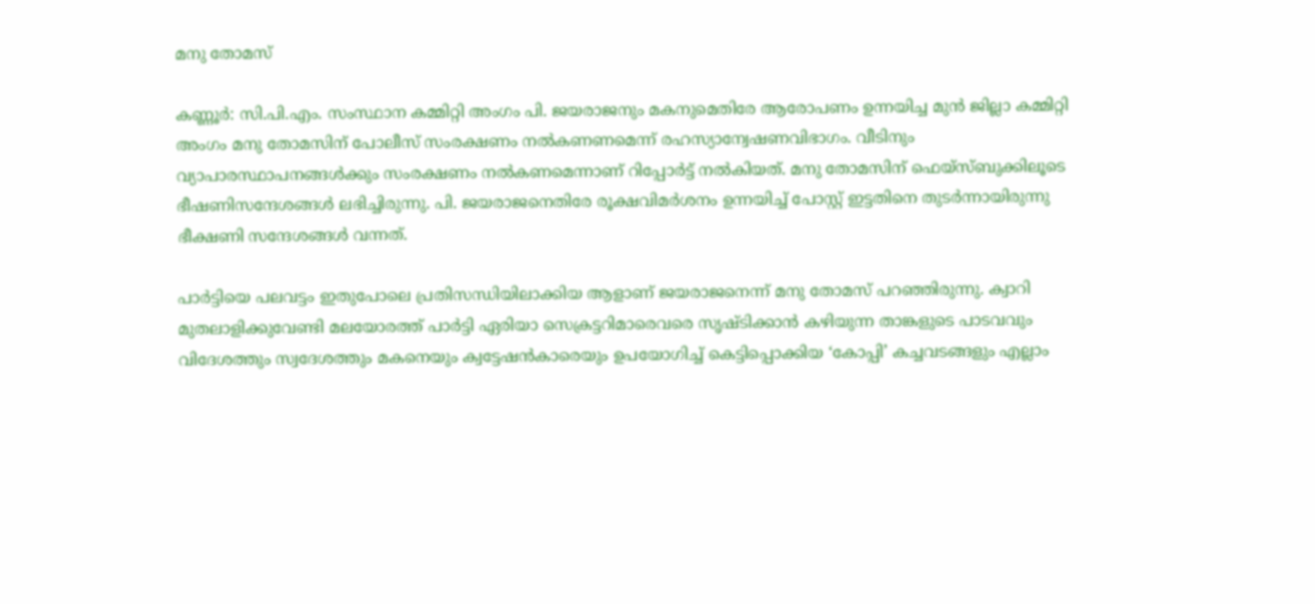മനു തോമസ്

കണ്ണൂർ: സി.പി.എം. സംസ്ഥാന കമ്മിറ്റി അംഗം പി. ജയരാജനും മകനുമെതിരേ ആരോപണം ഉന്നയിച്ച മുൻ ജില്ലാ കമ്മിറ്റി അംഗം മനു തോമസിന് പോലീസ് സംരക്ഷണം നൽകണണമെന്ന് രഹസ്യാന്വേഷണവിഭാഗം. വീടിനും വ്യാപാരസ്ഥാപനങ്ങൾക്കും സംരക്ഷണം നൽകണമെന്നാണ് റിപ്പോർട്ട് നൽകിയത്. മനു തോമസിന് ഫെയ്‌സ്ബുക്കിലൂടെ ഭീഷണിസന്ദേശങ്ങൾ ലഭിച്ചിരുന്നു. പി. ജയരാജനെതിരേ രൂക്ഷവിമർശനം ഉന്നയിച്ച്‌ പോസ്റ്റ് ഇട്ടതിനെ തുടർന്നായിരുന്നു ഭീക്ഷണി സന്ദേശങ്ങൾ വന്നത്.

പാർട്ടിയെ പലവട്ടം ഇതുപോലെ പ്രതിസന്ധിയിലാക്കിയ ആളാണ് ജയരാജനെന്ന് മനു തോമസ് പറഞ്ഞിരുന്നു. ക്വാറി മുതലാളിക്കുവേണ്ടി മലയോരത്ത് പാർട്ടി ഏരിയാ സെക്രട്ടറിമാരെവരെ സൃഷ്ടിക്കാൻ കഴിയുന്ന താങ്കളുടെ പാടവവും വിദേശത്തും സ്വദേശത്തും മകനെയും ക്വട്ടേഷൻകാരെയും ഉപയോഗിച്ച് കെട്ടിപ്പൊക്കിയ ‘കോപ്പി’ കച്ചവടങ്ങളും എല്ലാം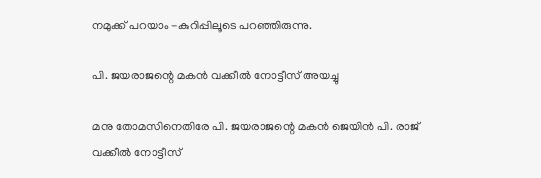നമുക്ക് പറയാം -കുറിപ്പിലൂടെ പറഞ്ഞിരുന്നു.

പി. ജയരാജന്റെ മകൻ വക്കീൽ നോട്ടീസ് അയച്ചു

മനു തോമസിനെതിരേ പി. ജയരാജന്റെ മകൻ ജെയിൻ പി. രാജ് വക്കീൽ നോട്ടീസ്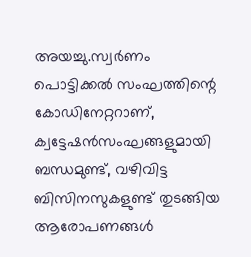അയച്ചു.സ്വർണം പൊട്ടിക്കൽ സംഘത്തിന്റെ കോഡിനേറ്ററാണ്, ക്വട്ടേഷൻസംഘങ്ങളുമായി ബന്ധമുണ്ട്, വഴിവിട്ട ബിസിനസുകളുണ്ട് തുടങ്ങിയ ആരോപണങ്ങൾ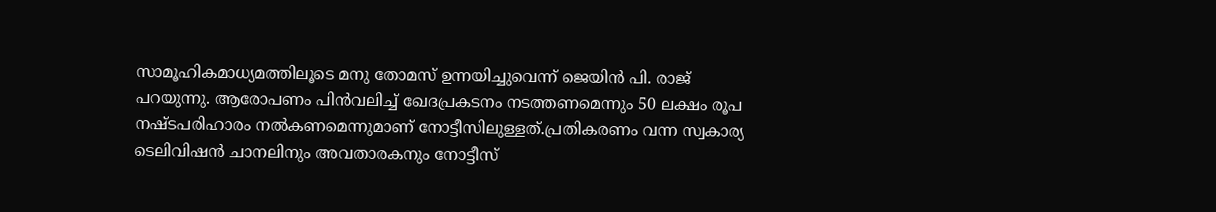സാമൂഹികമാധ്യമത്തിലൂടെ മനു തോമസ് ഉന്നയിച്ചുവെന്ന്‌ ജെയിൻ പി. രാജ് പറയുന്നു. ആരോപണം പിൻവലിച്ച് ഖേദപ്രകടനം നടത്തണമെന്നും 50 ലക്ഷം രൂപ നഷ്ടപരിഹാരം നൽകണമെന്നുമാണ് നോട്ടീസിലുള്ളത്.പ്രതികരണം വന്ന സ്വകാര്യ ടെലിവിഷൻ ചാനലിനും അവതാരകനും നോട്ടീസ്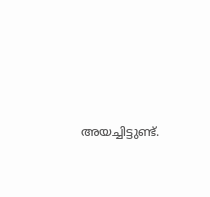അയച്ചിട്ടുണ്ട്.